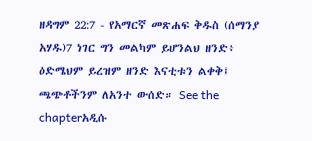ዘዳግም 22:7 - የአማርኛ መጽሐፍ ቅዱስ (ሰማንያ አሃዱ)7 ነገር ግን መልካም ይሆንልህ ዘንድ፥ ዕድሜህም ይረዝም ዘንድ እናቲቱን ልቀቅ፤ ጫጭቶችንም ለአንተ ውሰድ። See the chapterአዲሱ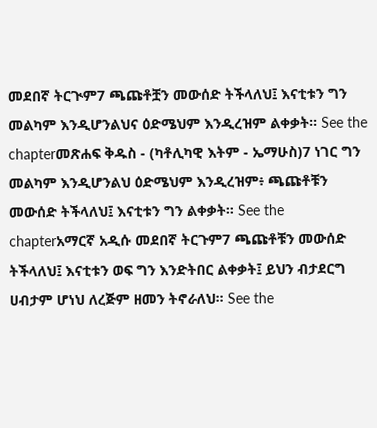መደበኛ ትርጒም7 ጫጩቶቿን መውሰድ ትችላለህ፤ እናቲቱን ግን መልካም እንዲሆንልህና ዕድሜህም እንዲረዝም ልቀቃት። See the chapterመጽሐፍ ቅዱስ - (ካቶሊካዊ እትም - ኤማሁስ)7 ነገር ግን መልካም እንዲሆንልህ ዕድሜህም እንዲረዝም፥ ጫጩቶቹን መውሰድ ትችላለህ፤ እናቲቱን ግን ልቀቃት። See the chapterአማርኛ አዲሱ መደበኛ ትርጉም7 ጫጩቶቹን መውሰድ ትችላለህ፤ እናቲቱን ወፍ ግን እንድትበር ልቀቃት፤ ይህን ብታደርግ ሀብታም ሆነህ ለረጅም ዘመን ትኖራለህ። See the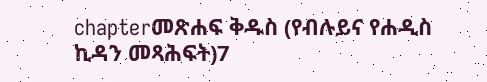chapterመጽሐፍ ቅዱስ (የብሉይና የሐዲስ ኪዳን መጻሕፍት)7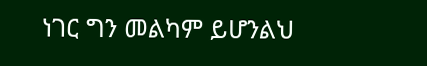ነገር ግን መልካም ይሆንልህ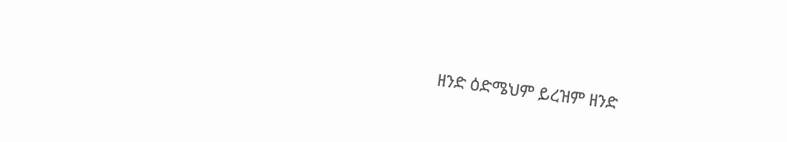ዘንድ ዕድሜህም ይረዝም ዘንድ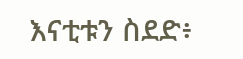እናቲቱን ስደድ፥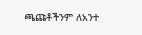ጫጩቶችንም ለአንተ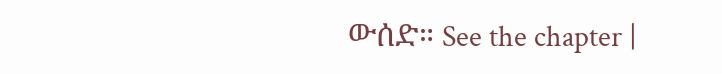ውሰድ። See the chapter |